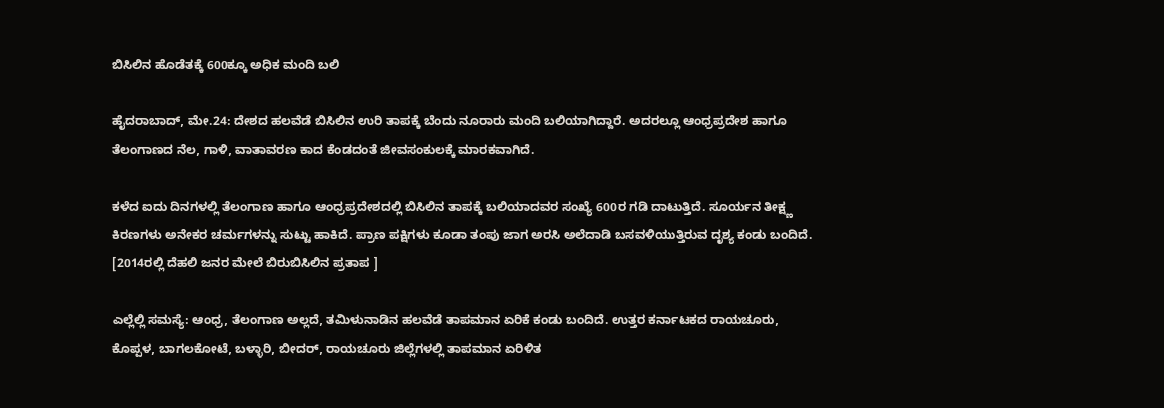ಬಿಸಿಲಿನ ಹೊಡೆತಕ್ಕೆ 600ಕ್ಕೂ ಅಧಿಕ ಮಂದಿ ಬಲಿ

ಹೈದರಾಬಾದ್, ಮೇ.24: ದೇಶದ ಹಲವೆಡೆ ಬಿಸಿಲಿನ ಉರಿ ತಾಪಕ್ಕೆ ಬೆಂದು ನೂರಾರು ಮಂದಿ ಬಲಿಯಾಗಿದ್ದಾರೆ. ಅದರಲ್ಲೂ ಆಂಧ್ರಪ್ರದೇಶ ಹಾಗೂ ತೆಲಂಗಾಣದ ನೆಲ, ಗಾಳಿ, ವಾತಾವರಣ ಕಾದ ಕೆಂಡದಂತೆ ಜೀವಸಂಕುಲಕ್ಕೆ ಮಾರಕವಾಗಿದೆ.

ಕಳೆದ ಐದು ದಿನಗಳಲ್ಲಿ ತೆಲಂಗಾಣ ಹಾಗೂ ಆಂಧ್ರಪ್ರದೇಶದಲ್ಲಿ ಬಿಸಿಲಿನ ತಾಪಕ್ಕೆ ಬಲಿಯಾದವರ ಸಂಖ್ಯೆ 600ರ ಗಡಿ ದಾಟುತ್ತಿದೆ. ಸೂರ್ಯನ ತೀಕ್ಷ್ಣ ಕಿರಣಗಳು ಅನೇಕರ ಚರ್ಮಗಳನ್ನು ಸುಟ್ಟು ಹಾಕಿದೆ. ಪ್ರಾಣ ಪಕ್ಷಿಗಳು ಕೂಡಾ ತಂಪು ಜಾಗ ಅರಸಿ ಅಲೆದಾಡಿ ಬಸವಳಿಯುತ್ತಿರುವ ದೃಶ್ಯ ಕಂಡು ಬಂದಿದೆ. [2014ರಲ್ಲಿ ದೆಹಲಿ ಜನರ ಮೇಲೆ ಬಿರುಬಿಸಿಲಿನ ಪ್ರತಾಪ ]

ಎಲ್ಲೆಲ್ಲಿ ಸಮಸ್ಯೆ: ಆಂಧ್ರ, ತೆಲಂಗಾಣ ಅಲ್ಲದೆ, ತಮಿಳುನಾಡಿನ ಹಲವೆಡೆ ತಾಪಮಾನ ಏರಿಕೆ ಕಂಡು ಬಂದಿದೆ. ಉತ್ತರ ಕರ್ನಾಟಕದ ರಾಯಚೂರು, ಕೊಪ್ಪಳ, ಬಾಗಲಕೋಟೆ, ಬಳ್ಳಾರಿ, ಬೀದರ್, ರಾಯಚೂರು ಜಿಲ್ಲೆಗಳಲ್ಲಿ ತಾಪಮಾನ ಏರಿಳಿತ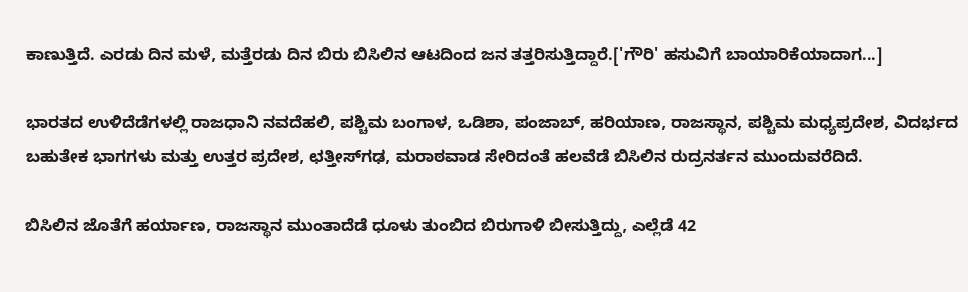ಕಾಣುತ್ತಿದೆ. ಎರಡು ದಿನ ಮಳೆ, ಮತ್ತೆರಡು ದಿನ ಬಿರು ಬಿಸಿಲಿನ ಆಟದಿಂದ ಜನ ತತ್ತರಿಸುತ್ತಿದ್ದಾರೆ.['ಗೌರಿ' ಹಸುವಿಗೆ ಬಾಯಾರಿಕೆಯಾದಾಗ...]

ಭಾರತದ ಉಳಿದೆಡೆಗಳಲ್ಲಿ ರಾಜಧಾನಿ ನವದೆಹಲಿ, ಪಶ್ಚಿಮ ಬಂಗಾಳ, ಒಡಿಶಾ, ಪಂಜಾಬ್, ಹರಿಯಾಣ, ರಾಜಸ್ಥಾನ, ಪಶ್ಚಿಮ ಮಧ್ಯಪ್ರದೇಶ, ವಿದರ್ಭದ ಬಹುತೇಕ ಭಾಗಗಳು ಮತ್ತು ಉತ್ತರ ಪ್ರದೇಶ, ಛತ್ತೀಸ್‌ಗಢ, ಮರಾಠವಾಡ ಸೇರಿದಂತೆ ಹಲವೆಡೆ ಬಿಸಿಲಿನ ರುದ್ರನರ್ತನ ಮುಂದುವರೆದಿದೆ.

ಬಿಸಿಲಿನ ಜೊತೆಗೆ ಹರ್ಯಾಣ, ರಾಜಸ್ಥಾನ ಮುಂತಾದೆಡೆ ಧೂಳು ತುಂಬಿದ ಬಿರುಗಾಳಿ ಬೀಸುತ್ತಿದ್ದು, ಎಲ್ಲೆಡೆ 42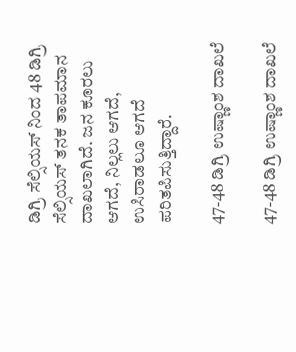ಡಿಗ್ರಿ ಸೆಲ್ಸಿಯಸ್ ನಿಂದ 48 ಡಿಗ್ರಿ ಸೆಲ್ಸಿಯಸ್ ತನಕ ತಾಪಮಾನ ದಾಖಲಾಗಿದೆ. ಜನ ಕೂರಲು ಆಗದೆ, ನಿಲ್ಲಲು ಆಗದೆ, ಉಸಿರಾಡಲೂ ಆಗದೆ ಪರಿತಪಿಸುತ್ತಿದ್ದಾರೆ.

47-48 ಡಿಗ್ರಿ ಉಷ್ಣಾಂಶ ದಾಖಲೆ

47-48 ಡಿಗ್ರಿ ಉಷ್ಣಾಂಶ ದಾಖಲೆ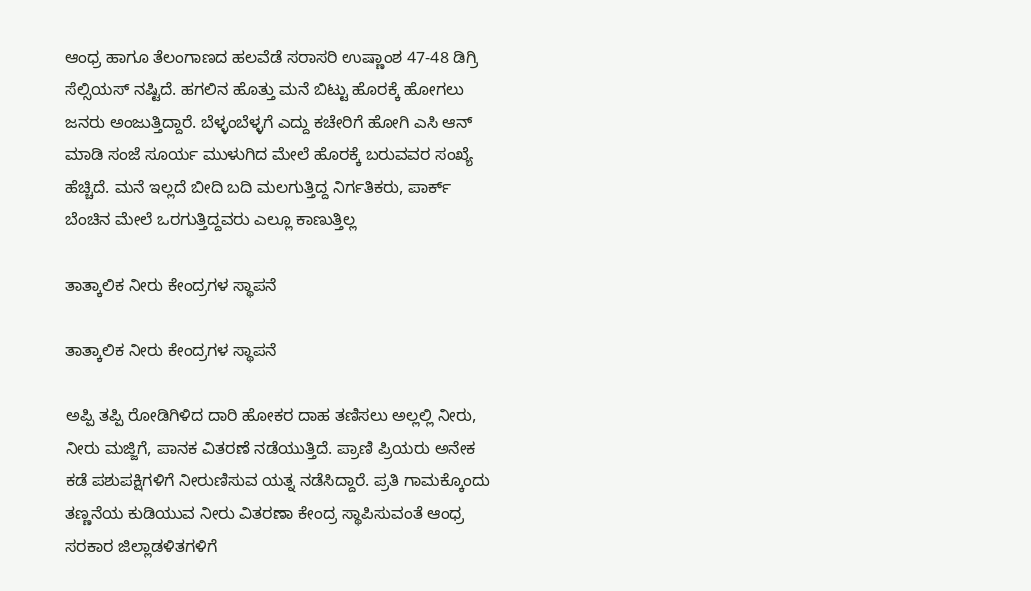ಆಂಧ್ರ ಹಾಗೂ ತೆಲಂಗಾಣದ ಹಲವೆಡೆ ಸರಾಸರಿ ಉಷ್ಣಾಂಶ 47-48 ಡಿಗ್ರಿ ಸೆಲ್ಸಿಯಸ್ ನಷ್ಟಿದೆ. ಹಗಲಿನ ಹೊತ್ತು ಮನೆ ಬಿಟ್ಟು ಹೊರಕ್ಕೆ ಹೋಗಲು ಜನರು ಅಂಜುತ್ತಿದ್ದಾರೆ. ಬೆಳ್ಳಂಬೆಳ್ಳಗೆ ಎದ್ದು ಕಚೇರಿಗೆ ಹೋಗಿ ಎಸಿ ಆನ್ ಮಾಡಿ ಸಂಜೆ ಸೂರ್ಯ ಮುಳುಗಿದ ಮೇಲೆ ಹೊರಕ್ಕೆ ಬರುವವರ ಸಂಖ್ಯೆ ಹೆಚ್ಚಿದೆ. ಮನೆ ಇಲ್ಲದೆ ಬೀದಿ ಬದಿ ಮಲಗುತ್ತಿದ್ದ ನಿರ್ಗತಿಕರು, ಪಾರ್ಕ್ ಬೆಂಚಿನ ಮೇಲೆ ಒರಗುತ್ತಿದ್ದವರು ಎಲ್ಲೂ ಕಾಣುತ್ತಿಲ್ಲ

ತಾತ್ಕಾಲಿಕ ನೀರು ಕೇಂದ್ರಗಳ ಸ್ಥಾಪನೆ

ತಾತ್ಕಾಲಿಕ ನೀರು ಕೇಂದ್ರಗಳ ಸ್ಥಾಪನೆ

ಅಪ್ಪಿ ತಪ್ಪಿ ರೋಡಿಗಿಳಿದ ದಾರಿ ಹೋಕರ ದಾಹ ತಣಿಸಲು ಅಲ್ಲಲ್ಲಿ ನೀರು, ನೀರು ಮಜ್ಜಿಗೆ, ಪಾನಕ ವಿತರಣೆ ನಡೆಯುತ್ತಿದೆ. ಪ್ರಾಣಿ ಪ್ರಿಯರು ಅನೇಕ ಕಡೆ ಪಶುಪಕ್ಷಿಗಳಿಗೆ ನೀರುಣಿಸುವ ಯತ್ನ ನಡೆಸಿದ್ದಾರೆ. ಪ್ರತಿ ಗಾಮಕ್ಕೊಂದು ತಣ್ಣನೆಯ ಕುಡಿಯುವ ನೀರು ವಿತರಣಾ ಕೇಂದ್ರ ಸ್ಥಾಪಿಸುವಂತೆ ಆಂಧ್ರ ಸರಕಾರ ಜಿಲ್ಲಾಡಳಿತಗಳಿಗೆ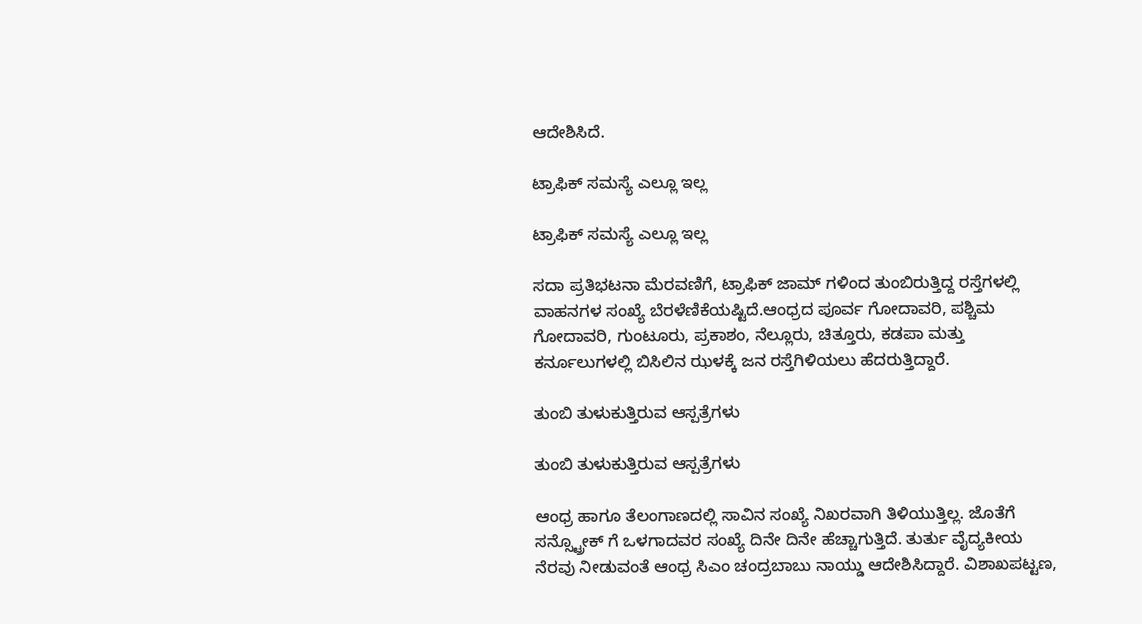ಆದೇಶಿಸಿದೆ.

ಟ್ರಾಫಿಕ್ ಸಮಸ್ಯೆ ಎಲ್ಲೂ ಇಲ್ಲ

ಟ್ರಾಫಿಕ್ ಸಮಸ್ಯೆ ಎಲ್ಲೂ ಇಲ್ಲ

ಸದಾ ಪ್ರತಿಭಟನಾ ಮೆರವಣಿಗೆ, ಟ್ರಾಫಿಕ್ ಜಾಮ್ ಗಳಿಂದ ತುಂಬಿರುತ್ತಿದ್ದ ರಸ್ತೆಗಳಲ್ಲಿ ವಾಹನಗಳ ಸಂಖ್ಯೆ ಬೆರಳೆಣಿಕೆಯಷ್ಟಿದೆ.ಆಂಧ್ರದ ಪೂರ್ವ ಗೋದಾವರಿ, ಪಶ್ಚಿಮ ಗೋದಾವರಿ, ಗುಂಟೂರು, ಪ್ರಕಾಶಂ, ನೆಲ್ಲೂರು, ಚಿತ್ತೂರು, ಕಡಪಾ ಮತ್ತು ಕರ್ನೂಲುಗಳಲ್ಲಿ ಬಿಸಿಲಿನ ಝಳಕ್ಕೆ ಜನ ರಸ್ತೆಗಿಳಿಯಲು ಹೆದರುತ್ತಿದ್ದಾರೆ.

ತುಂಬಿ ತುಳುಕುತ್ತಿರುವ ಆಸ್ಪತ್ರೆಗಳು

ತುಂಬಿ ತುಳುಕುತ್ತಿರುವ ಆಸ್ಪತ್ರೆಗಳು

ಆಂಧ್ರ ಹಾಗೂ ತೆಲಂಗಾಣದಲ್ಲಿ ಸಾವಿನ ಸಂಖ್ಯೆ ನಿಖರವಾಗಿ ತಿಳಿಯುತ್ತಿಲ್ಲ. ಜೊತೆಗೆ ಸನ್ಸ್ಟ್ರೋಕ್ ಗೆ ಒಳಗಾದವರ ಸಂಖ್ಯೆ ದಿನೇ ದಿನೇ ಹೆಚ್ಚಾಗುತ್ತಿದೆ. ತುರ್ತು ವೈದ್ಯಕೀಯ ನೆರವು ನೀಡುವಂತೆ ಆಂಧ್ರ ಸಿಎಂ ಚಂದ್ರಬಾಬು ನಾಯ್ಡು ಆದೇಶಿಸಿದ್ದಾರೆ. ವಿಶಾಖಪಟ್ಟಣ,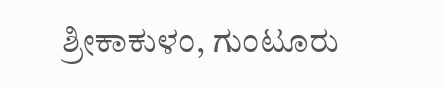ಶ್ರೀಕಾಕುಳಂ, ಗುಂಟೂರು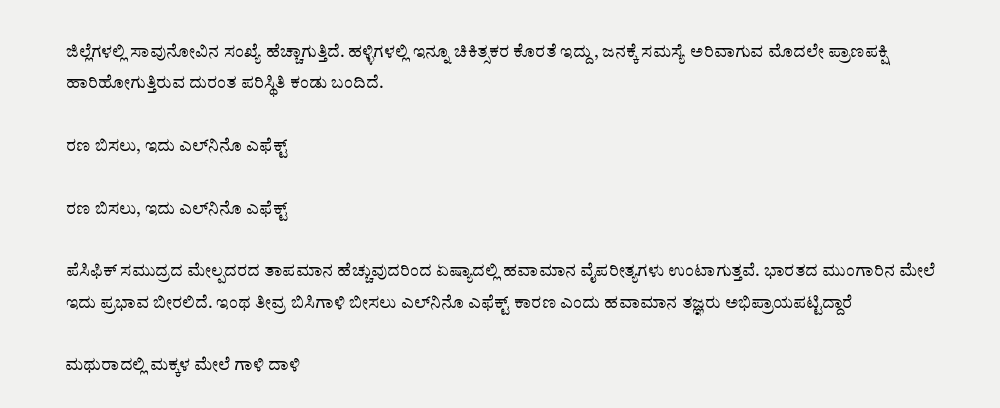ಜಿಲ್ಲೆಗಳಲ್ಲಿ ಸಾವುನೋವಿನ ಸಂಖ್ಯೆ ಹೆಚ್ಚಾಗುತ್ತಿದೆ. ಹಳ್ಳಿಗಳಲ್ಲಿ ಇನ್ನೂ ಚಿಕಿತ್ಸಕರ ಕೊರತೆ ಇದ್ದು, ಜನಕ್ಕೆ ಸಮಸ್ಯೆ ಅರಿವಾಗುವ ಮೊದಲೇ ಪ್ರಾಣಪಕ್ಷಿ ಹಾರಿಹೋಗುತ್ತಿರುವ ದುರಂತ ಪರಿಸ್ಥಿತಿ ಕಂಡು ಬಂದಿದೆ.

ರಣ ಬಿಸಲು, ಇದು ಎಲ್‌ನಿನೊ ಎಫೆಕ್ಟ್

ರಣ ಬಿಸಲು, ಇದು ಎಲ್‌ನಿನೊ ಎಫೆಕ್ಟ್

ಪೆಸಿಫಿಕ್ ಸಮುದ್ರದ ಮೇಲ್ಪದರದ ತಾಪಮಾನ ಹೆಚ್ಚುವುದರಿಂದ ಏಷ್ಯಾದಲ್ಲಿ ಹವಾಮಾನ ವೈಪರೀತ್ಯಗಳು ಉಂಟಾಗುತ್ತವೆ. ಭಾರತದ ಮುಂಗಾರಿನ ಮೇಲೆ ಇದು ಪ್ರಭಾವ ಬೀರಲಿದೆ. ಇಂಥ ತೀವ್ರ ಬಿಸಿಗಾಳಿ ಬೀಸಲು ಎಲ್‌ನಿನೊ ಎಫೆಕ್ಟ್ ಕಾರಣ ಎಂದು ಹವಾಮಾನ ತಜ್ಞರು ಅಭಿಪ್ರಾಯಪಟ್ಟಿದ್ದಾರೆ

ಮಥುರಾದಲ್ಲಿ ಮಕ್ಕಳ ಮೇಲೆ ಗಾಳಿ ದಾಳಿ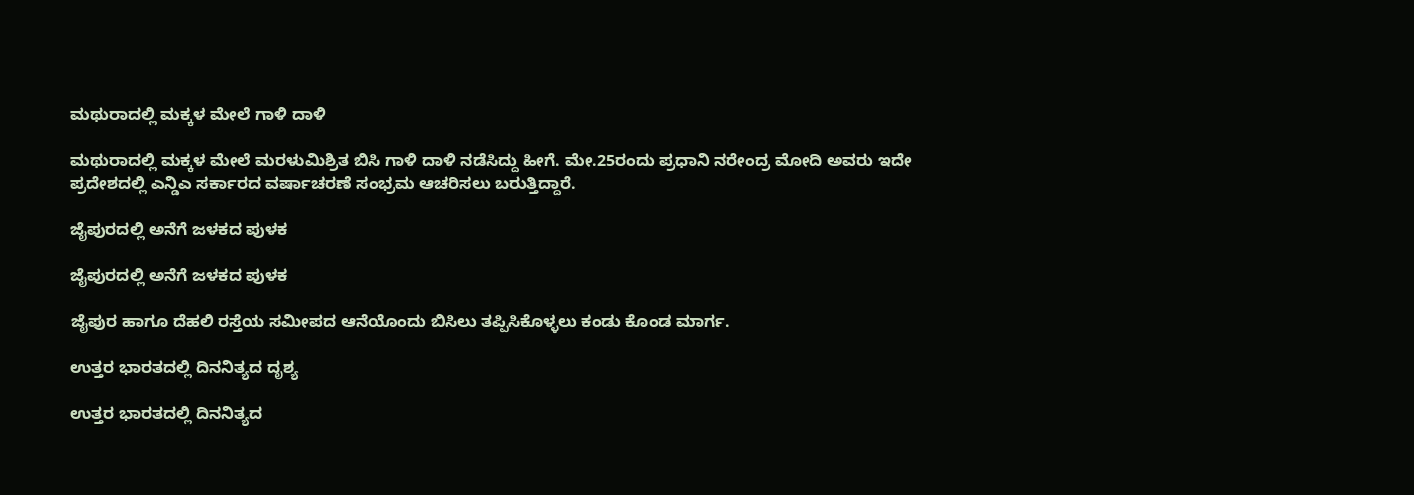ಮಥುರಾದಲ್ಲಿ ಮಕ್ಕಳ ಮೇಲೆ ಗಾಳಿ ದಾಳಿ

ಮಥುರಾದಲ್ಲಿ ಮಕ್ಕಳ ಮೇಲೆ ಮರಳುಮಿಶ್ರಿತ ಬಿಸಿ ಗಾಳಿ ದಾಳಿ ನಡೆಸಿದ್ದು ಹೀಗೆ. ಮೇ.25ರಂದು ಪ್ರಧಾನಿ ನರೇಂದ್ರ ಮೋದಿ ಅವರು ಇದೇ ಪ್ರದೇಶದಲ್ಲಿ ಎನ್ಡಿಎ ಸರ್ಕಾರದ ವರ್ಷಾಚರಣೆ ಸಂಭ್ರಮ ಆಚರಿಸಲು ಬರುತ್ತಿದ್ದಾರೆ.

ಜೈಪುರದಲ್ಲಿ ಅನೆಗೆ ಜಳಕದ ಪುಳಕ

ಜೈಪುರದಲ್ಲಿ ಅನೆಗೆ ಜಳಕದ ಪುಳಕ

ಜೈಪುರ ಹಾಗೂ ದೆಹಲಿ ರಸ್ತೆಯ ಸಮೀಪದ ಆನೆಯೊಂದು ಬಿಸಿಲು ತಪ್ಪಿಸಿಕೊಳ್ಳಲು ಕಂಡು ಕೊಂಡ ಮಾರ್ಗ.

ಉತ್ತರ ಭಾರತದಲ್ಲಿ ದಿನನಿತ್ಯದ ದೃಶ್ಯ

ಉತ್ತರ ಭಾರತದಲ್ಲಿ ದಿನನಿತ್ಯದ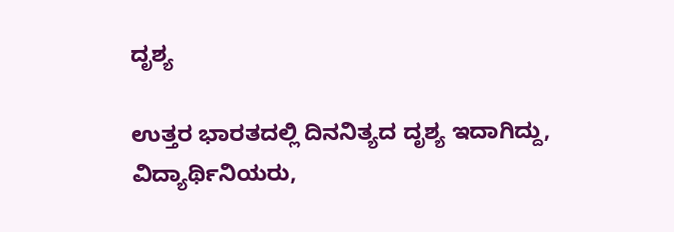ದೃಶ್ಯ

ಉತ್ತರ ಭಾರತದಲ್ಲಿ ದಿನನಿತ್ಯದ ದೃಶ್ಯ ಇದಾಗಿದ್ದು, ವಿದ್ಯಾರ್ಥಿನಿಯರು,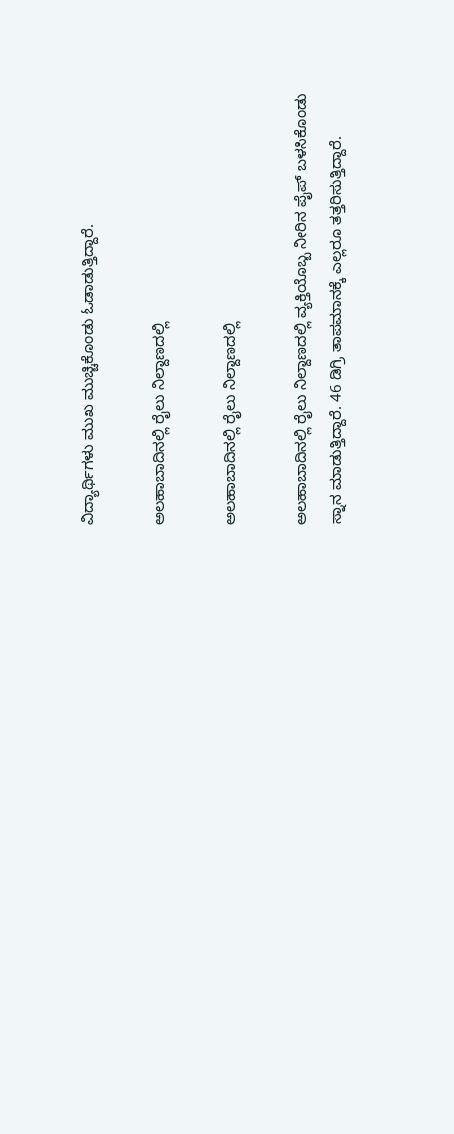ವಿದ್ಯಾರ್ಥಿಗಳು ಮುಖ ಮುಚ್ಚಿಕೊಂಡು ಓಡಾಡುತ್ತಿದ್ದಾರೆ.

ಅಲಹಾಬಾದಿನಲ್ಲಿ ರೈಲು ನಿಲ್ದಾಣದಲ್ಲಿ

ಅಲಹಾಬಾದಿನಲ್ಲಿ ರೈಲು ನಿಲ್ದಾಣದಲ್ಲಿ

ಅಲಹಾಬಾದಿನಲ್ಲಿ ರೈಲು ನಿಲ್ದಾಣದಲ್ಲಿ ವ್ಯಕ್ತಿಯೊಬ್ಬ ನೀರಿನ ಪೈಪ್ ಬಳಸಿಕೊಂಡು ಸ್ನಾನ ಮಾಡುತ್ತಿದ್ದಾರೆ. 46 ಡಿಗ್ರಿ ತಾಪಮಾನಕ್ಕೆ ಎಲ್ಲರೂ ತತ್ತರಿಸುತ್ತಿದ್ದಾರೆ.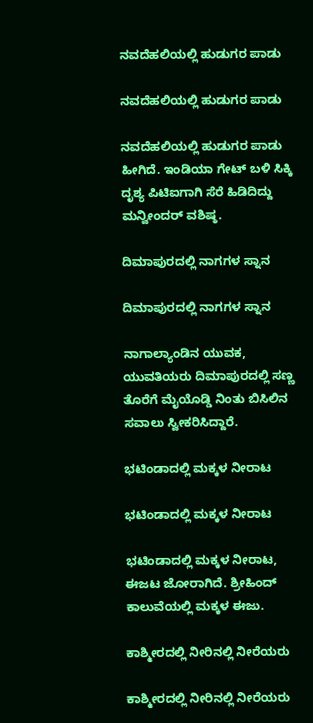ನವದೆಹಲಿಯಲ್ಲಿ ಹುಡುಗರ ಪಾಡು

ನವದೆಹಲಿಯಲ್ಲಿ ಹುಡುಗರ ಪಾಡು

ನವದೆಹಲಿಯಲ್ಲಿ ಹುಡುಗರ ಪಾಡು ಹೀಗಿದೆ. ಇಂಡಿಯಾ ಗೇಟ್ ಬಳಿ ಸಿಕ್ಕಿ ದೃಶ್ಯ ಪಿಟಿಐಗಾಗಿ ಸೆರೆ ಹಿಡಿದಿದ್ದು ಮನ್ವೀಂದರ್ ವಶಿಷ್ಠ.

ದಿಮಾಪುರದಲ್ಲಿ ನಾಗಗಳ ಸ್ನಾನ

ದಿಮಾಪುರದಲ್ಲಿ ನಾಗಗಳ ಸ್ನಾನ

ನಾಗಾಲ್ಯಾಂಡಿನ ಯುವಕ, ಯುವತಿಯರು ದಿಮಾಪುರದಲ್ಲಿ ಸಣ್ಣ ತೊರೆಗೆ ಮೈಯೊಡ್ಡಿ ನಿಂತು ಬಿಸಿಲಿನ ಸವಾಲು ಸ್ವೀಕರಿಸಿದ್ದಾರೆ.

ಭಟಿಂಡಾದಲ್ಲಿ ಮಕ್ಕಳ ನೀರಾಟ

ಭಟಿಂಡಾದಲ್ಲಿ ಮಕ್ಕಳ ನೀರಾಟ

ಭಟಿಂಡಾದಲ್ಲಿ ಮಕ್ಕಳ ನೀರಾಟ, ಈಜಟ ಜೋರಾಗಿದೆ. ಶ್ರೀಹಿಂದ್ ಕಾಲುವೆಯಲ್ಲಿ ಮಕ್ಕಳ ಈಜು.

ಕಾಶ್ಮೀರದಲ್ಲಿ ನೀರಿನಲ್ಲಿ ನೀರೆಯರು

ಕಾಶ್ಮೀರದಲ್ಲಿ ನೀರಿನಲ್ಲಿ ನೀರೆಯರು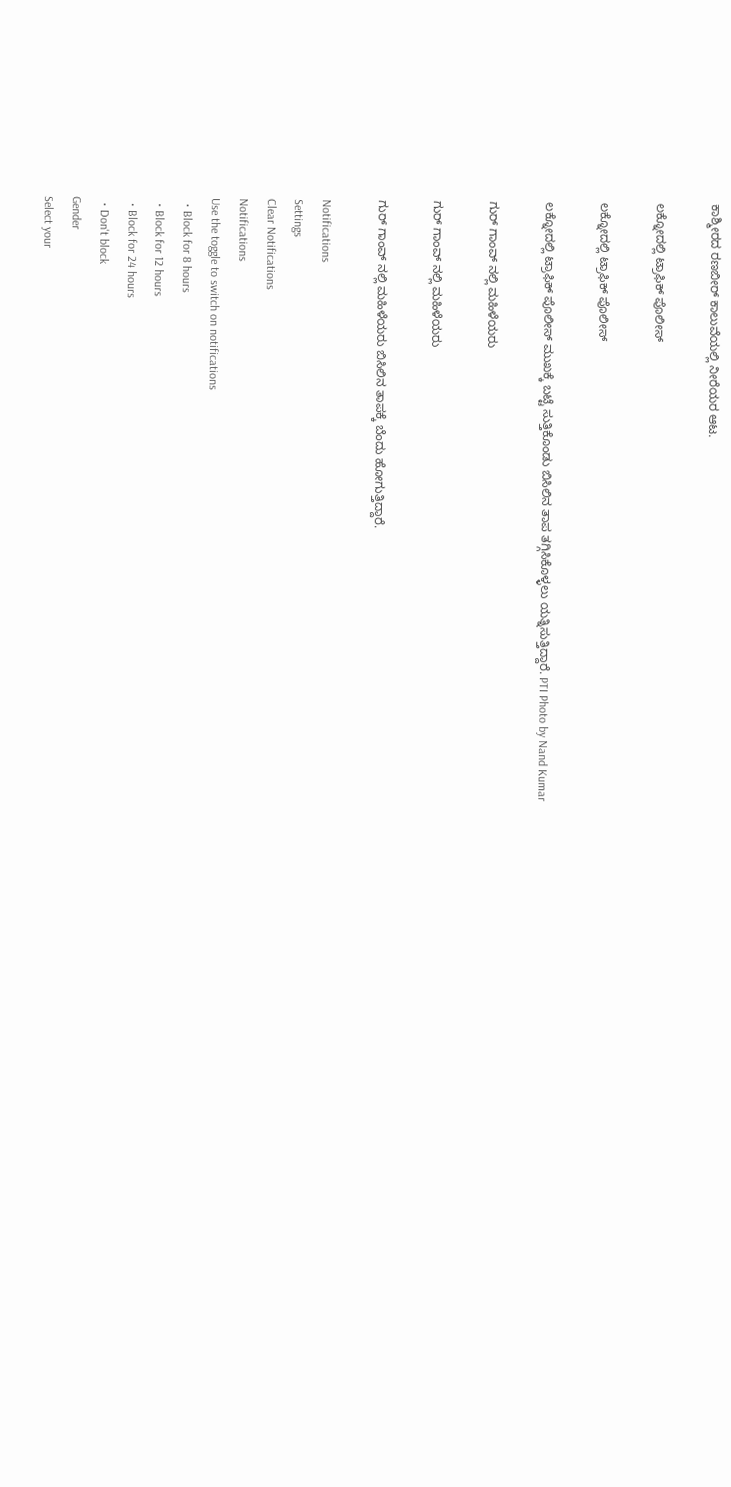ಕಾಶ್ಮೀರದ ರಣಬೀರ್ ಕಾಲುವೆಯಲ್ಲಿ ನೀರೆಯರ ಆಟ.

ಲಕ್ನೋದಲ್ಲಿ ಟ್ರಾಫಿಕ್ ಪೊಲೀಸ್

ಲಕ್ನೋದಲ್ಲಿ ಟ್ರಾಫಿಕ್ ಪೊಲೀಸ್

ಲಕ್ನೋದಲ್ಲಿ ಟ್ರಾಫಿಕ್ ಪೊಲೀಸ್ ಮುಖಕ್ಕೆ ಬಟ್ಟೆ ಸುತ್ತಿಕೊಂಡು ಬಿಸಿಲಿನ ತಾಪ ತಗ್ಗಿಸಿಕೊಳ್ಳಲು ಯತ್ನಿಸುತ್ತಿದ್ದಾರೆ. PTI Photo by Nand Kumar

ಗುರ್ ಗಾಂವ್ ನಲ್ಲಿ ಮಹಿಳೆಯರು

ಗುರ್ ಗಾಂವ್ ನಲ್ಲಿ ಮಹಿಳೆಯರು

ಗುರ್ ಗಾಂವ್ ನಲ್ಲಿ ಮಹಿಳೆಯರು ಬಿಸಿಲಿನ ತಾಪಕ್ಕೆ ಬೆಂದು ಹೋಗುತ್ತಿದ್ದಾರೆ.

Notifications
Settings
Clear Notifications
Notifications
Use the toggle to switch on notifications
  • Block for 8 hours
  • Block for 12 hours
  • Block for 24 hours
  • Don't block
Gender
Select your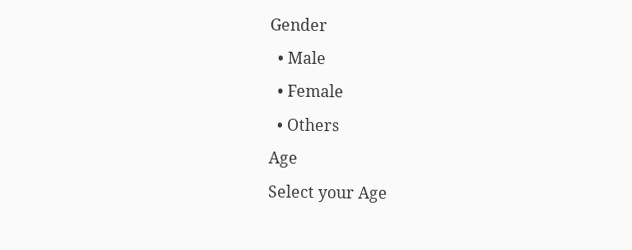Gender
  • Male
  • Female
  • Others
Age
Select your Age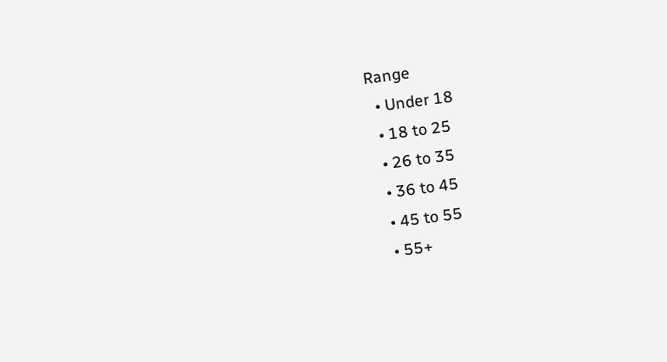Range
  • Under 18
  • 18 to 25
  • 26 to 35
  • 36 to 45
  • 45 to 55
  • 55+